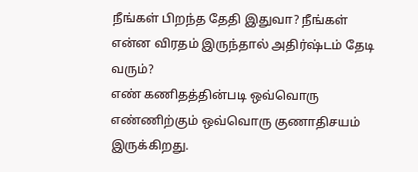நீங்கள் பிறந்த தேதி இதுவா? நீங்கள் என்ன விரதம் இருந்தால் அதிர்ஷ்டம் தேடி வரும்?
எண் கணிதத்தின்படி ஒவ்வொரு எண்ணிற்கும் ஒவ்வொரு குணாதிசயம் இருக்கிறது.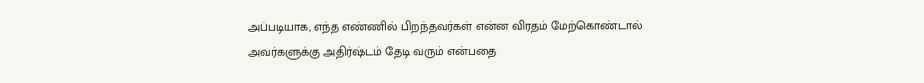அப்படியாக, எந்த எண்ணில் பிறந்தவர்கள் என்ன விரதம் மேற்கொண்டால் அவர்களுக்கு அதிர்ஷ்டம் தேடி வரும் என்பதை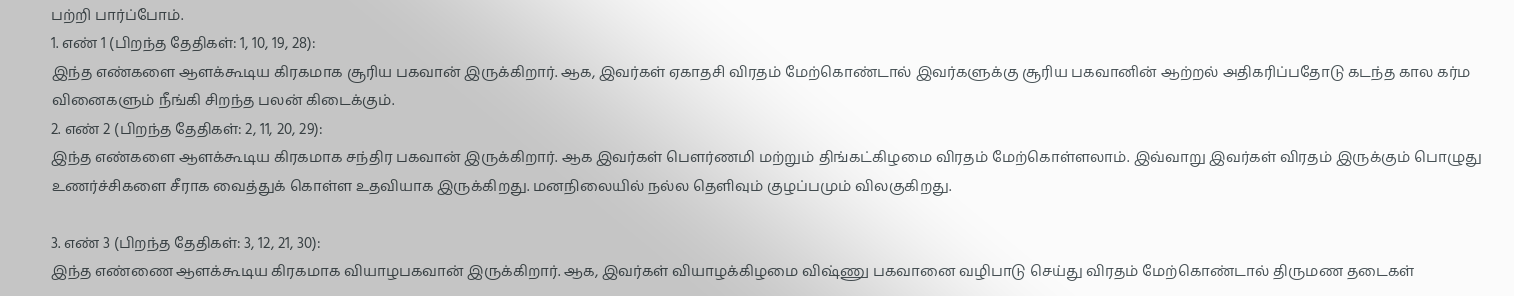பற்றி பார்ப்போம்.
1. எண் 1 (பிறந்த தேதிகள்: 1, 10, 19, 28):
இந்த எண்களை ஆளக்கூடிய கிரகமாக சூரிய பகவான் இருக்கிறார். ஆக, இவர்கள் ஏகாதசி விரதம் மேற்கொண்டால் இவர்களுக்கு சூரிய பகவானின் ஆற்றல் அதிகரிப்பதோடு கடந்த கால கர்ம வினைகளும் நீங்கி சிறந்த பலன் கிடைக்கும்.
2. எண் 2 (பிறந்த தேதிகள்: 2, 11, 20, 29):
இந்த எண்களை ஆளக்கூடிய கிரகமாக சந்திர பகவான் இருக்கிறார். ஆக இவர்கள் பௌர்ணமி மற்றும் திங்கட்கிழமை விரதம் மேற்கொள்ளலாம். இவ்வாறு இவர்கள் விரதம் இருக்கும் பொழுது உணர்ச்சிகளை சீராக வைத்துக் கொள்ள உதவியாக இருக்கிறது. மனநிலையில் நல்ல தெளிவும் குழப்பமும் விலகுகிறது.

3. எண் 3 (பிறந்த தேதிகள்: 3, 12, 21, 30):
இந்த எண்ணை ஆளக்கூடிய கிரகமாக வியாழபகவான் இருக்கிறார். ஆக, இவர்கள் வியாழக்கிழமை விஷ்ணு பகவானை வழிபாடு செய்து விரதம் மேற்கொண்டால் திருமண தடைகள்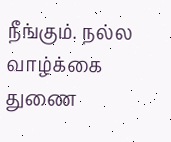நீங்கும். நல்ல வாழ்க்கை துணை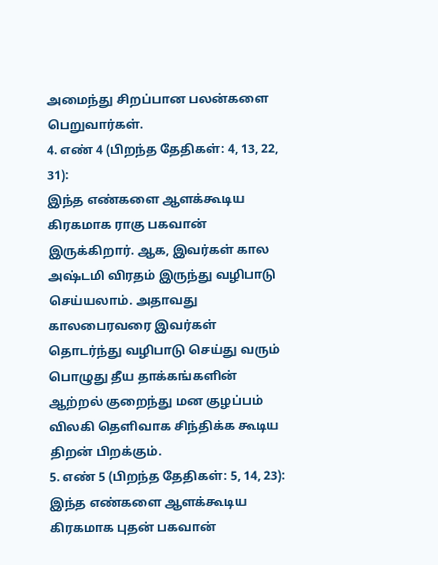அமைந்து சிறப்பான பலன்களை பெறுவார்கள்.
4. எண் 4 (பிறந்த தேதிகள்: 4, 13, 22, 31):
இந்த எண்களை ஆளக்கூடிய கிரகமாக ராகு பகவான் இருக்கிறார். ஆக, இவர்கள் கால அஷ்டமி விரதம் இருந்து வழிபாடு செய்யலாம். அதாவது காலபைரவரை இவர்கள் தொடர்ந்து வழிபாடு செய்து வரும் பொழுது தீய தாக்கங்களின் ஆற்றல் குறைந்து மன குழப்பம் விலகி தெளிவாக சிந்திக்க கூடிய திறன் பிறக்கும்.
5. எண் 5 (பிறந்த தேதிகள்: 5, 14, 23):
இந்த எண்களை ஆளக்கூடிய கிரகமாக புதன் பகவான்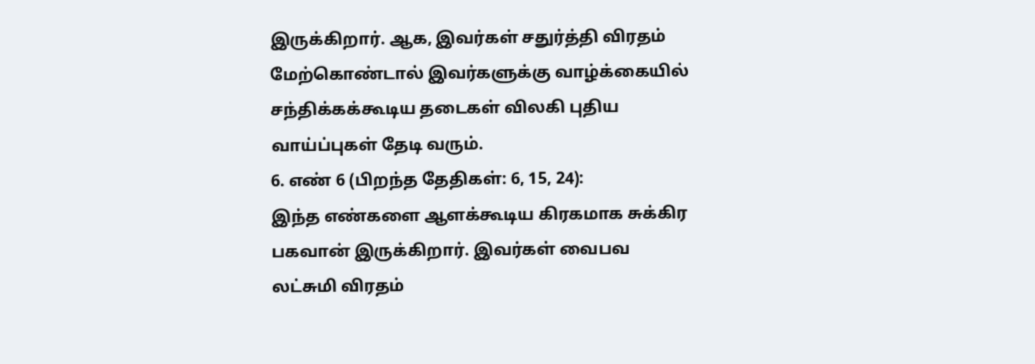இருக்கிறார். ஆக, இவர்கள் சதுர்த்தி விரதம் மேற்கொண்டால் இவர்களுக்கு வாழ்க்கையில் சந்திக்கக்கூடிய தடைகள் விலகி புதிய வாய்ப்புகள் தேடி வரும்.
6. எண் 6 (பிறந்த தேதிகள்: 6, 15, 24):
இந்த எண்களை ஆளக்கூடிய கிரகமாக சுக்கிர பகவான் இருக்கிறார். இவர்கள் வைபவ லட்சுமி விரதம்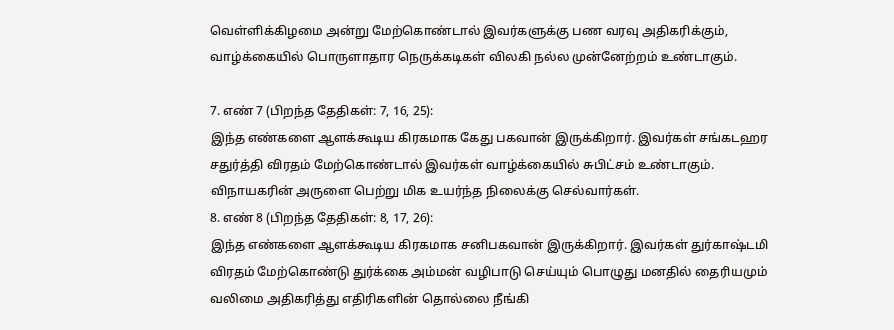வெள்ளிக்கிழமை அன்று மேற்கொண்டால் இவர்களுக்கு பண வரவு அதிகரிக்கும், வாழ்க்கையில் பொருளாதார நெருக்கடிகள் விலகி நல்ல முன்னேற்றம் உண்டாகும்.

7. எண் 7 (பிறந்த தேதிகள்: 7, 16, 25):
இந்த எண்களை ஆளக்கூடிய கிரகமாக கேது பகவான் இருக்கிறார். இவர்கள் சங்கடஹர சதுர்த்தி விரதம் மேற்கொண்டால் இவர்கள் வாழ்க்கையில் சுபிட்சம் உண்டாகும். விநாயகரின் அருளை பெற்று மிக உயர்ந்த நிலைக்கு செல்வார்கள்.
8. எண் 8 (பிறந்த தேதிகள்: 8, 17, 26):
இந்த எண்களை ஆளக்கூடிய கிரகமாக சனிபகவான் இருக்கிறார். இவர்கள் துர்காஷ்டமி விரதம் மேற்கொண்டு துர்க்கை அம்மன் வழிபாடு செய்யும் பொழுது மனதில் தைரியமும் வலிமை அதிகரித்து எதிரிகளின் தொல்லை நீங்கி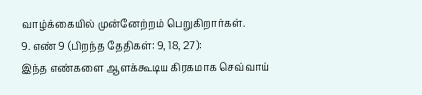வாழ்க்கையில் முன்னேற்றம் பெறுகிறார்கள்.
9. எண் 9 (பிறந்த தேதிகள்: 9, 18, 27):
இந்த எண்களை ஆளக்கூடிய கிரகமாக செவ்வாய்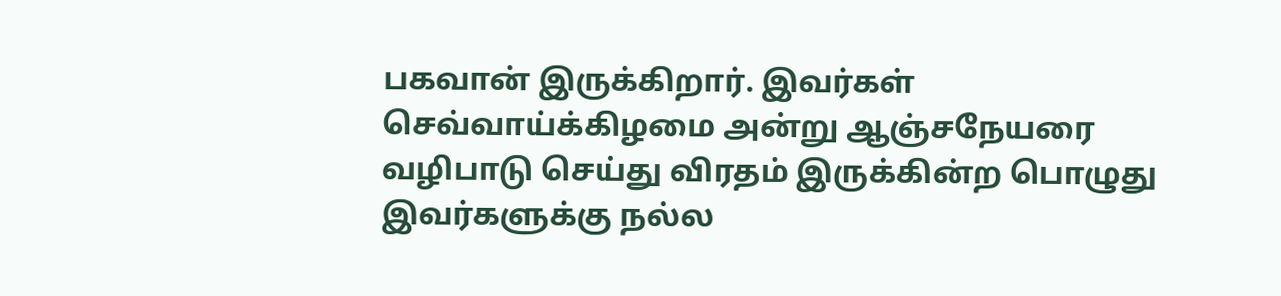பகவான் இருக்கிறார். இவர்கள் செவ்வாய்க்கிழமை அன்று ஆஞ்சநேயரை வழிபாடு செய்து விரதம் இருக்கின்ற பொழுது இவர்களுக்கு நல்ல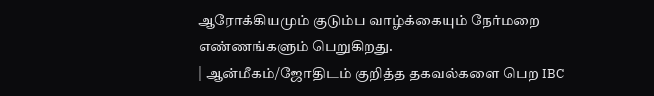ஆரோக்கியமும் குடும்ப வாழ்க்கையும் நேர்மறை எண்ணங்களும் பெறுகிறது.
| ஆன்மீகம்/ஜோதிடம் குறித்த தகவல்களை பெற IBC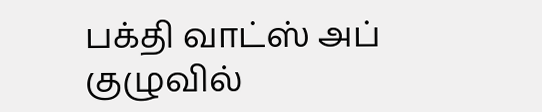பக்தி வாட்ஸ் அப் குழுவில்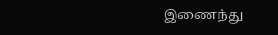இணைந்து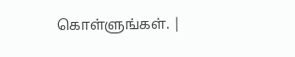கொள்ளுங்கள். |